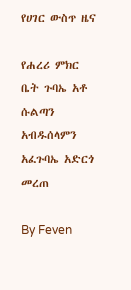የሀገር ውስጥ ዜና

የሐረሪ ምክር ቤት ጉባኤ አቶ ሱልጣን አብዱሰላምን አፈጉባኤ አድርጎ መረጠ

By Feven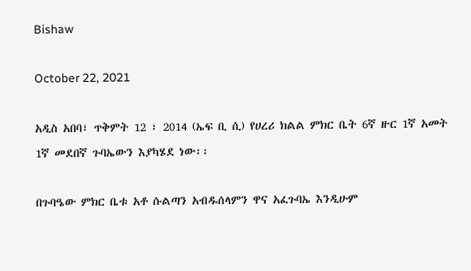Bishaw

October 22, 2021

አዲስ አበባ፣ ጥቅምት 12 ፣ 2014 (ኤፍ ቢ ሲ) የሀረሪ ክልል ምክር ቤት 6ኛ ዙር 1ኛ አመት 1ኛ መደበኛ ጉባኤውን እያካሄደ ነው፡፡

በጉባዔው ምክር ቤቱ አቶ ሱልጣን አብዱሰላምን ዋና አፈጉባኤ እንዲሁም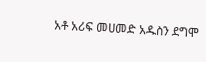አቶ አሪፍ መሀመድ አዱስን ደግሞ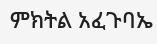ምክትል አፈጉባኤ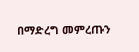በማድረግ መምረጡን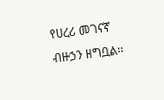የሀረሪ መገናኛ ብዙኃን ዘግቧል፡፡